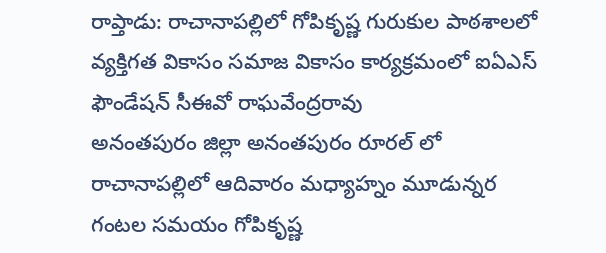రాప్తాడు: రాచానాపల్లిలో గోపికృష్ణ గురుకుల పాఠశాలలో వ్యక్తిగత వికాసం సమాజ వికాసం కార్యక్రమంలో ఐఏఎస్ ఫౌండేషన్ సీఈవో రాఘవేంద్రరావు
అనంతపురం జిల్లా అనంతపురం రూరల్ లో రాచానాపల్లిలో ఆదివారం మధ్యాహ్నం మూడున్నర గంటల సమయం గోపికృష్ణ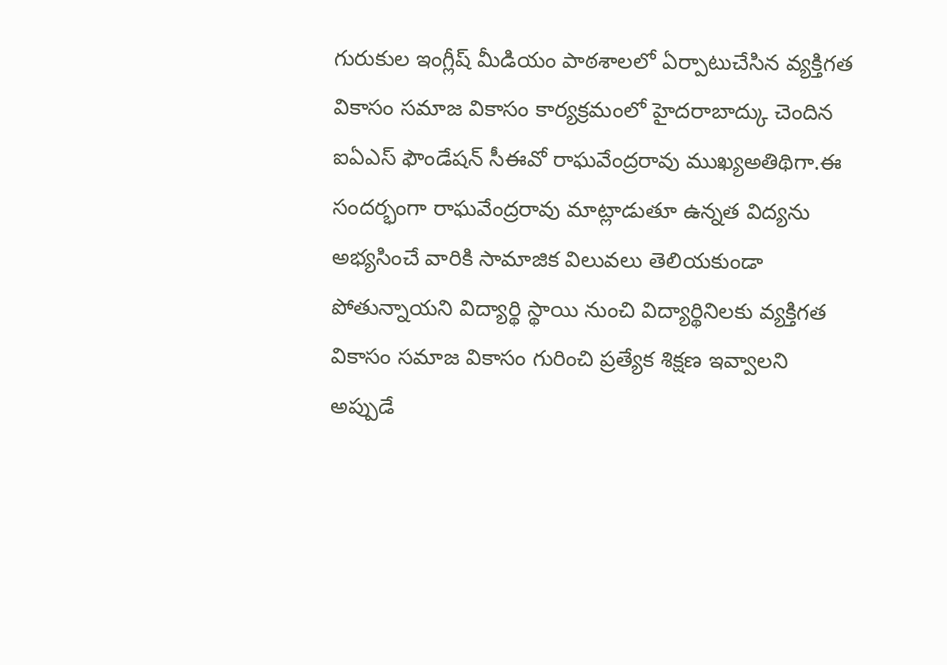గురుకుల ఇంగ్లీష్ మీడియం పాఠశాలలో ఏర్పాటుచేసిన వ్యక్తిగత వికాసం సమాజ వికాసం కార్యక్రమంలో హైదరాబాద్కు చెందిన ఐఏఎస్ ఫౌండేషన్ సీఈవో రాఘవేంద్రరావు ముఖ్యఅతిథిగా.ఈ సందర్భంగా రాఘవేంద్రరావు మాట్లాడుతూ ఉన్నత విద్యను అభ్యసించే వారికి సామాజిక విలువలు తెలియకుండా పోతున్నాయని విద్యార్థి స్థాయి నుంచి విద్యార్థినిలకు వ్యక్తిగత వికాసం సమాజ వికాసం గురించి ప్రత్యేక శిక్షణ ఇవ్వాలని అప్పుడే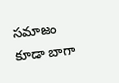సమాజం కూడా బాగా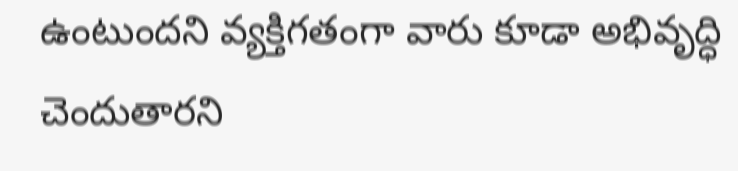ఉంటుందని వ్యక్తిగతంగా వారు కూడా అభివృద్ధి చెందుతారని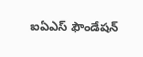ఐఏఎస్ ఫౌండేషన్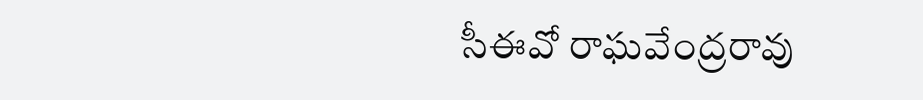సీఈవో రాఘవేంద్రరావు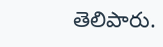తెలిపారు.